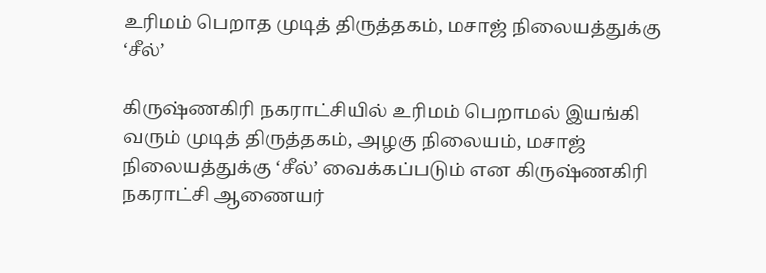உரிமம் பெறாத முடித் திருத்தகம், மசாஜ் நிலையத்துக்கு ‘சீல்’

கிருஷ்ணகிரி நகராட்சியில் உரிமம் பெறாமல் இயங்கி வரும் முடித் திருத்தகம், அழகு நிலையம், மசாஜ் நிலையத்துக்கு ‘சீல்’ வைக்கப்படும் என கிருஷ்ணகிரி நகராட்சி ஆணையர்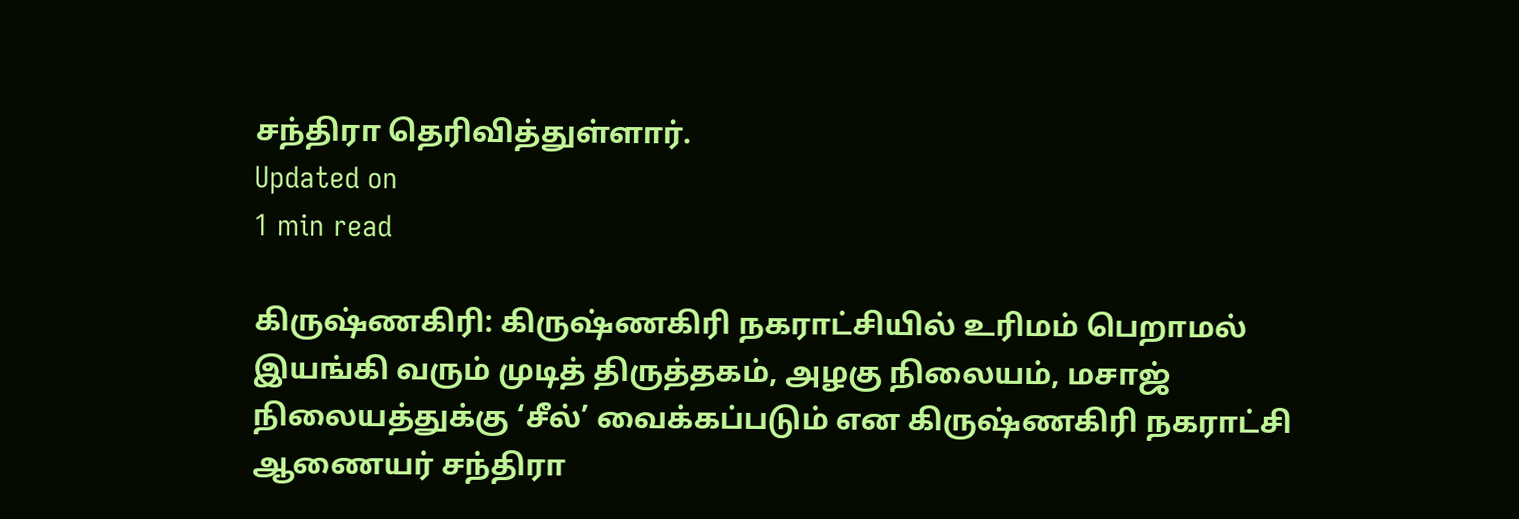சந்திரா தெரிவித்துள்ளார்.
Updated on
1 min read

கிருஷ்ணகிரி: கிருஷ்ணகிரி நகராட்சியில் உரிமம் பெறாமல் இயங்கி வரும் முடித் திருத்தகம், அழகு நிலையம், மசாஜ் நிலையத்துக்கு ‘சீல்’ வைக்கப்படும் என கிருஷ்ணகிரி நகராட்சி ஆணையர் சந்திரா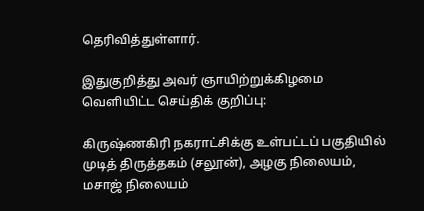தெரிவித்துள்ளார்.

இதுகுறித்து அவர் ஞாயிற்றுக்கிழமை வெளியிட்ட செய்திக் குறிப்பு:

கிருஷ்ணகிரி நகராட்சிக்கு உள்பட்டப் பகுதியில் முடித் திருத்தகம் (சலூன்), அழகு நிலையம், மசாஜ் நிலையம்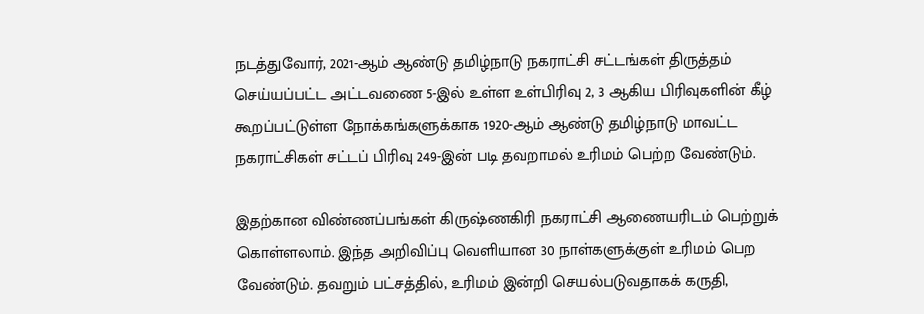நடத்துவோர், 2021-ஆம் ஆண்டு தமிழ்நாடு நகராட்சி சட்டங்கள் திருத்தம் செய்யப்பட்ட அட்டவணை 5-இல் உள்ள உள்பிரிவு 2, 3 ஆகிய பிரிவுகளின் கீழ் கூறப்பட்டுள்ள நோக்கங்களுக்காக 1920-ஆம் ஆண்டு தமிழ்நாடு மாவட்ட நகராட்சிகள் சட்டப் பிரிவு 249-இன் படி தவறாமல் உரிமம் பெற்ற வேண்டும்.

இதற்கான விண்ணப்பங்கள் கிருஷ்ணகிரி நகராட்சி ஆணையரிடம் பெற்றுக் கொள்ளலாம். இந்த அறிவிப்பு வெளியான 30 நாள்களுக்குள் உரிமம் பெற வேண்டும். தவறும் பட்சத்தில், உரிமம் இன்றி செயல்படுவதாகக் கருதி,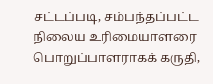சட்டப்படி, சம்பந்தப்பட்ட நிலைய உரிமையாளரை பொறுப்பாளராகக் கருதி,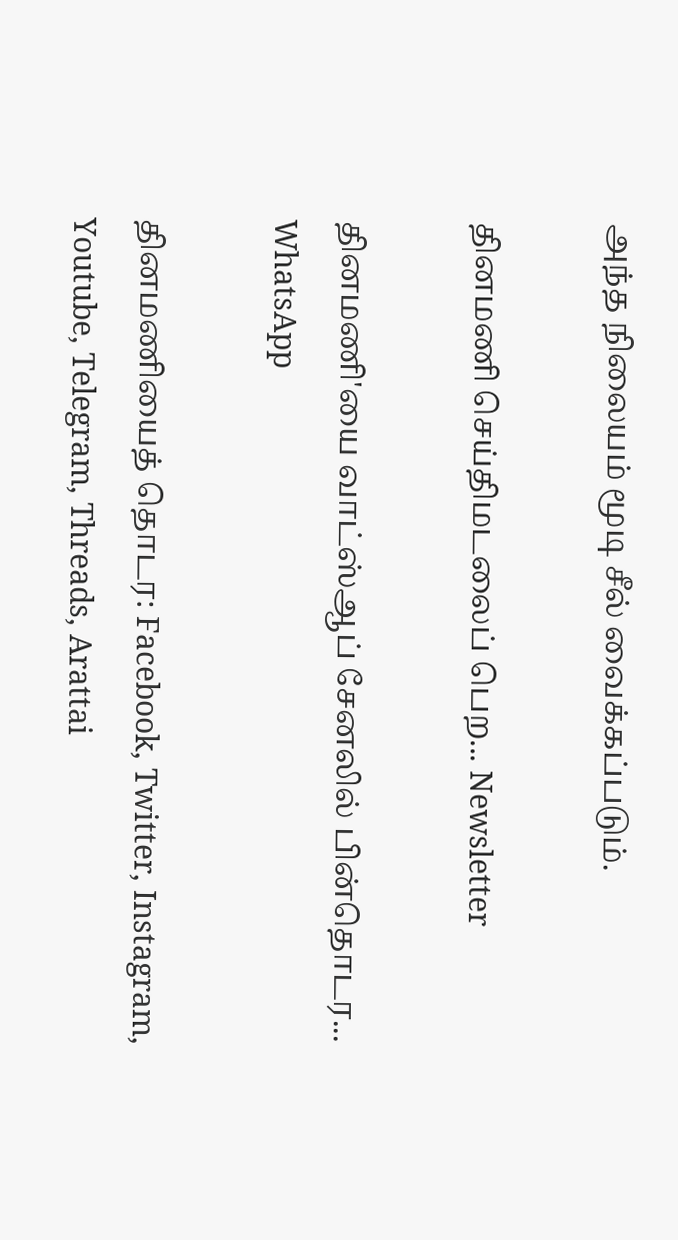அந்த நிலையம் மூடி சீல் வைக்கப்படும்.

தினமணி செய்திமடலைப் பெற... Newsletter

தினமணி'யை வாட்ஸ்ஆப் சேனலில் பின்தொடர... WhatsApp

தினமணியைத் தொடர: Facebook, Twitter, Instagram, Youtube, Telegram, Threads, Arattai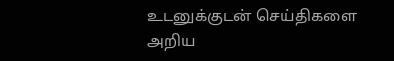உடனுக்குடன் செய்திகளை அறிய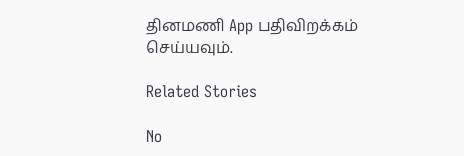தினமணி App பதிவிறக்கம் செய்யவும்.

Related Stories

No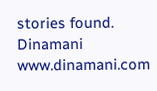stories found.
Dinamani
www.dinamani.com